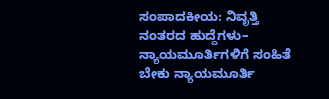ಸಂಪಾದಕೀಯ: ನಿವೃತ್ತಿ ನಂತರದ ಹುದ್ದೆಗಳು– ನ್ಯಾಯಮೂರ್ತಿಗಳಿಗೆ ಸಂಹಿತೆ ಬೇಕು ನ್ಯಾಯಮೂರ್ತಿ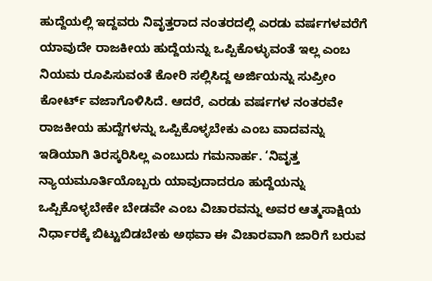ಹುದ್ದೆಯಲ್ಲಿ ಇದ್ದವರು ನಿವೃತ್ತರಾದ ನಂತರದಲ್ಲಿ ಎರಡು ವರ್ಷಗಳವರೆಗೆ ಯಾವುದೇ ರಾಜಕೀಯ ಹುದ್ದೆಯನ್ನು ಒಪ್ಪಿಕೊಳ್ಳುವಂತೆ ಇಲ್ಲ ಎಂಬ ನಿಯಮ ರೂಪಿಸುವಂತೆ ಕೋರಿ ಸಲ್ಲಿಸಿದ್ದ ಅರ್ಜಿಯನ್ನು ಸುಪ್ರೀಂ ಕೋರ್ಟ್‌ ವಜಾಗೊಳಿಸಿದೆ. ಆದರೆ, ಎರಡು ವರ್ಷಗಳ ನಂತರವೇ ರಾಜಕೀಯ ಹುದ್ದೆಗಳನ್ನು ಒಪ್ಪಿಕೊಳ್ಳಬೇಕು ಎಂಬ ವಾದವನ್ನು ಇಡಿಯಾಗಿ ತಿರಸ್ಕರಿಸಿಲ್ಲ ಎಂಬುದು ಗಮನಾರ್ಹ. ‘ನಿವೃತ್ತ ನ್ಯಾಯಮೂರ್ತಿಯೊಬ್ಬರು ಯಾವುದಾದರೂ ಹುದ್ದೆಯನ್ನು ಒಪ್ಪಿಕೊಳ್ಳಬೇಕೇ ಬೇಡವೇ ಎಂಬ ವಿಚಾರವನ್ನು ಅವರ ಆತ್ಮಸಾಕ್ಷಿಯ ನಿರ್ಧಾರಕ್ಕೆ ಬಿಟ್ಟುಬಿಡಬೇಕು ಅಥವಾ ಈ ವಿಚಾರವಾಗಿ ಜಾರಿಗೆ ಬರುವ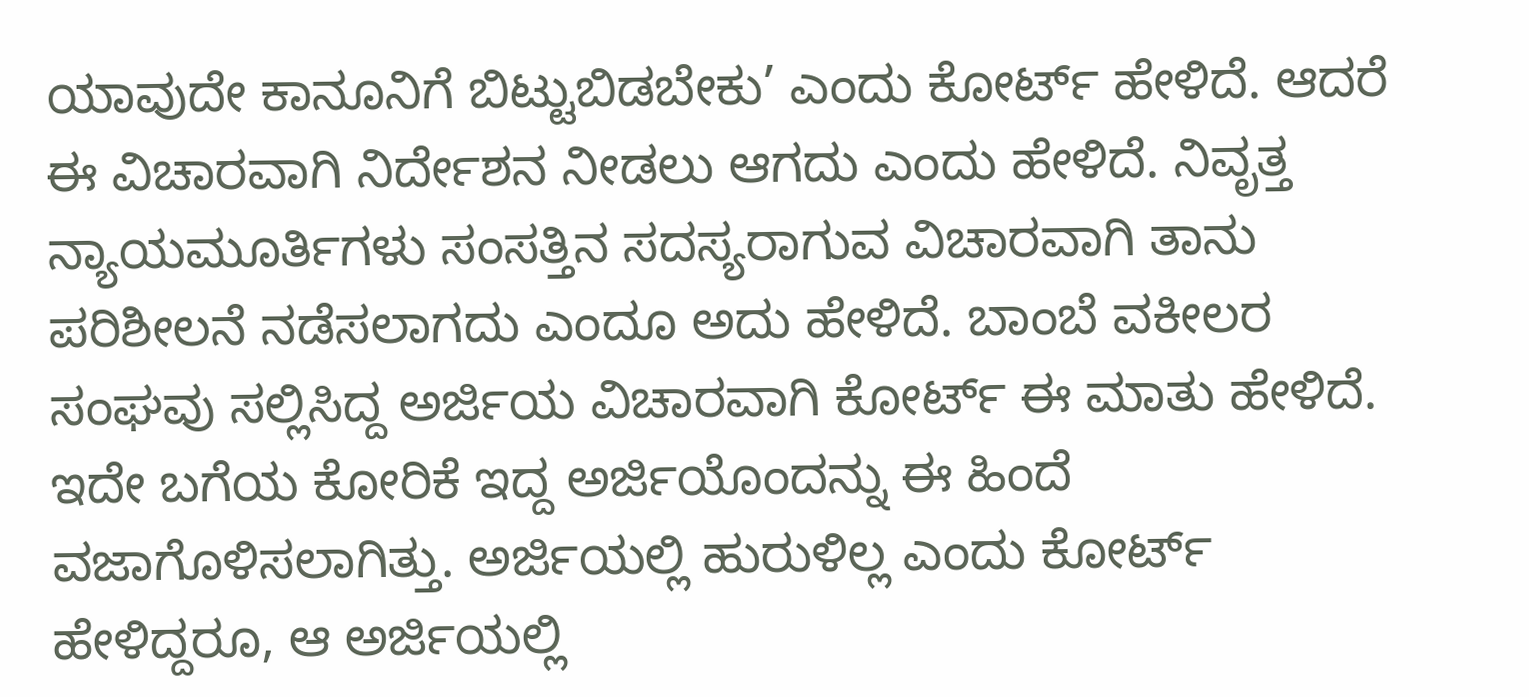ಯಾವುದೇ ಕಾನೂನಿಗೆ ಬಿಟ್ಟುಬಿಡಬೇಕು’ ಎಂದು ಕೋರ್ಟ್ ಹೇಳಿದೆ. ಆದರೆ ಈ ವಿಚಾರವಾಗಿ ನಿರ್ದೇಶನ ನೀಡಲು ಆಗದು ಎಂದು ಹೇಳಿದೆ. ನಿವೃತ್ತ ನ್ಯಾಯಮೂರ್ತಿಗಳು ಸಂಸತ್ತಿನ ಸದಸ್ಯರಾಗುವ ವಿಚಾರವಾಗಿ ತಾನು ಪರಿಶೀಲನೆ ನಡೆಸಲಾಗದು ಎಂದೂ ಅದು ಹೇಳಿದೆ. ಬಾಂಬೆ ವಕೀಲರ ಸಂಘವು ಸಲ್ಲಿಸಿದ್ದ ಅರ್ಜಿಯ ವಿಚಾರವಾಗಿ ಕೋರ್ಟ್‌ ಈ ಮಾತು ಹೇಳಿದೆ. ಇದೇ ಬಗೆಯ ಕೋರಿಕೆ ಇದ್ದ ಅರ್ಜಿಯೊಂದನ್ನು ಈ ಹಿಂದೆ ವಜಾಗೊಳಿಸಲಾಗಿತ್ತು. ಅರ್ಜಿಯಲ್ಲಿ ಹುರುಳಿಲ್ಲ ಎಂದು ಕೋರ್ಟ್‌ ಹೇಳಿದ್ದರೂ, ಆ ಅರ್ಜಿಯಲ್ಲಿ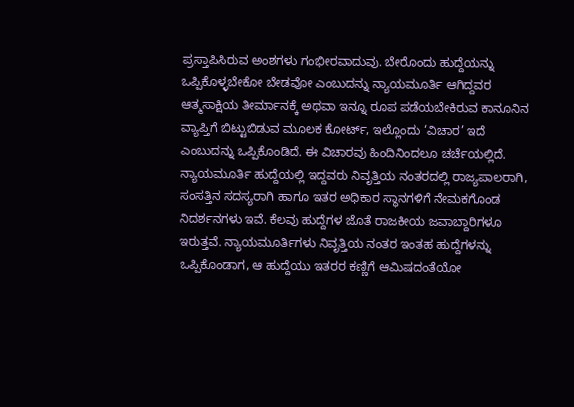ಪ್ರಸ್ತಾಪಿಸಿರುವ ಅಂಶಗಳು ಗಂಭೀರವಾದುವು. ಬೇರೊಂದು ಹುದ್ದೆಯನ್ನು ಒಪ್ಪಿಕೊಳ್ಳಬೇಕೋ ಬೇಡವೋ ಎಂಬುದನ್ನು ನ್ಯಾಯಮೂರ್ತಿ ಆಗಿದ್ದವರ ಆತ್ಮಸಾಕ್ಷಿಯ ತೀರ್ಮಾನಕ್ಕೆ ಅಥವಾ ಇನ್ನೂ ರೂಪ ಪಡೆಯಬೇಕಿರುವ ಕಾನೂನಿನ ವ್ಯಾಪ್ತಿಗೆ ಬಿಟ್ಟುಬಿಡುವ ಮೂಲಕ ಕೋರ್ಟ್‌, ಇಲ್ಲೊಂದು ‘ವಿಚಾರ’ ಇದೆ ಎಂಬುದನ್ನು ಒಪ್ಪಿಕೊಂಡಿದೆ. ಈ ವಿಚಾರವು ಹಿಂದಿನಿಂದಲೂ ಚರ್ಚೆಯಲ್ಲಿದೆ. ನ್ಯಾಯಮೂರ್ತಿ ಹುದ್ದೆಯಲ್ಲಿ ಇದ್ದವರು ನಿವೃತ್ತಿಯ ನಂತರದಲ್ಲಿ ರಾಜ್ಯಪಾಲರಾಗಿ, ಸಂಸತ್ತಿನ ಸದಸ್ಯರಾಗಿ ಹಾಗೂ ಇತರ ಅಧಿಕಾರ ಸ್ಥಾನಗಳಿಗೆ ನೇಮಕಗೊಂಡ ನಿದರ್ಶನಗಳು ಇವೆ. ಕೆಲವು ಹುದ್ದೆಗಳ ಜೊತೆ ರಾಜಕೀಯ ಜವಾಬ್ದಾರಿಗಳೂ ಇರುತ್ತವೆ. ನ್ಯಾಯಮೂರ್ತಿಗಳು ನಿವೃತ್ತಿಯ ನಂತರ ಇಂತಹ ಹುದ್ದೆಗಳನ್ನು ಒಪ್ಪಿಕೊಂಡಾಗ, ಆ ಹುದ್ದೆಯು ಇತರರ ಕಣ್ಣಿಗೆ ಆಮಿಷದಂತೆಯೋ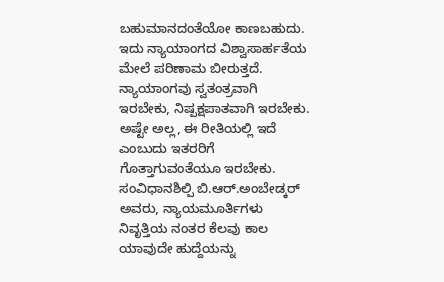ಬಹುಮಾನದಂತೆಯೋ ಕಾಣಬಹುದು. ಇದು ನ್ಯಾಯಾಂಗದ ವಿಶ್ವಾಸಾರ್ಹತೆಯ ಮೇಲೆ ಪರಿಣಾಮ ಬೀರುತ್ತದೆ. ನ್ಯಾಯಾಂಗವು ಸ್ವತಂತ್ರವಾಗಿ ಇರಬೇಕು, ನಿಷ್ಪಕ್ಷಪಾತವಾಗಿ ಇರಬೇಕು. ಅಷ್ಟೇ ಅಲ್ಲ, ಈ ರೀತಿಯಲ್ಲಿ ಇದೆ ಎಂಬುದು ಇತರರಿಗೆ ಗೊತ್ತಾಗುವಂತೆಯೂ ಇರಬೇಕು. ಸಂವಿಧಾನಶಿಲ್ಪಿ ಬಿ.ಆರ್.ಅಂಬೇಡ್ಕರ್ ಅವರು, ನ್ಯಾಯಮೂರ್ತಿಗಳು ನಿವೃತ್ತಿಯ ನಂತರ ಕೆಲವು ಕಾಲ ಯಾವುದೇ ಹುದ್ದೆಯನ್ನು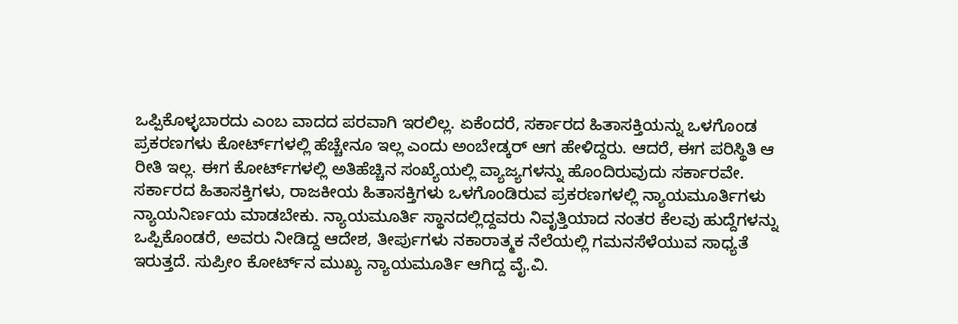ಒಪ್ಪಿಕೊಳ್ಳಬಾರದು ಎಂಬ ವಾದದ ಪರವಾಗಿ ಇರಲಿಲ್ಲ. ಏಕೆಂದರೆ, ಸರ್ಕಾರದ ಹಿತಾಸಕ್ತಿಯನ್ನು ಒಳಗೊಂಡ ಪ್ರಕರಣಗಳು ಕೋರ್ಟ್‌ಗಳಲ್ಲಿ ಹೆಚ್ಚೇನೂ ಇಲ್ಲ ಎಂದು ಅಂಬೇಡ್ಕರ್ ಆಗ ಹೇಳಿದ್ದರು. ಆದರೆ, ಈಗ ಪರಿಸ್ಥಿತಿ ಆ ರೀತಿ ಇಲ್ಲ. ಈಗ ಕೋರ್ಟ್‌ಗಳಲ್ಲಿ ಅತಿಹೆಚ್ಚಿನ ಸಂಖ್ಯೆಯಲ್ಲಿ ವ್ಯಾಜ್ಯಗಳನ್ನು ಹೊಂದಿರುವುದು ಸರ್ಕಾರವೇ. ಸರ್ಕಾರದ ಹಿತಾಸಕ್ತಿಗಳು, ರಾಜಕೀಯ ಹಿತಾಸಕ್ತಿಗಳು ಒಳಗೊಂಡಿರುವ ಪ್ರಕರಣಗಳಲ್ಲಿ ನ್ಯಾಯಮೂರ್ತಿಗಳು ನ್ಯಾಯನಿರ್ಣಯ ಮಾಡಬೇಕು. ನ್ಯಾಯಮೂರ್ತಿ ಸ್ಥಾನದಲ್ಲಿದ್ದವರು ನಿವೃತ್ತಿಯಾದ ನಂತರ ಕೆಲವು ಹುದ್ದೆಗಳನ್ನು ಒಪ್ಪಿಕೊಂಡರೆ, ಅವರು ನೀಡಿದ್ದ ಆದೇಶ, ತೀರ್ಪುಗಳು ನಕಾರಾತ್ಮಕ ನೆಲೆಯಲ್ಲಿ ಗಮನಸೆಳೆಯುವ ಸಾಧ್ಯತೆ ಇರುತ್ತದೆ. ಸುಪ್ರೀಂ ಕೋರ್ಟ್‌ನ ಮುಖ್ಯ ನ್ಯಾಯಮೂರ್ತಿ ಆಗಿದ್ದ ವೈ.ವಿ.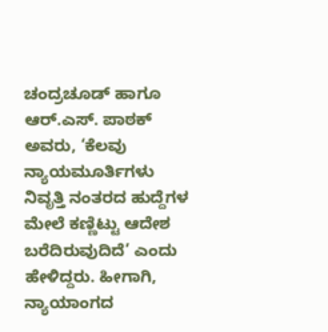ಚಂದ್ರಚೂಡ್ ಹಾಗೂ ಆರ್.ಎಸ್. ಪಾಠಕ್ ಅವರು, ‘ಕೆಲವು ನ್ಯಾಯಮೂರ್ತಿಗಳು ನಿವೃತ್ತಿ ನಂತರದ ಹುದ್ದೆಗಳ ಮೇಲೆ ಕಣ್ಣಿಟ್ಟು ಆದೇಶ ಬರೆದಿರುವುದಿದೆ’ ಎಂದು ಹೇಳಿದ್ದರು. ಹೀಗಾಗಿ, ನ್ಯಾಯಾಂಗದ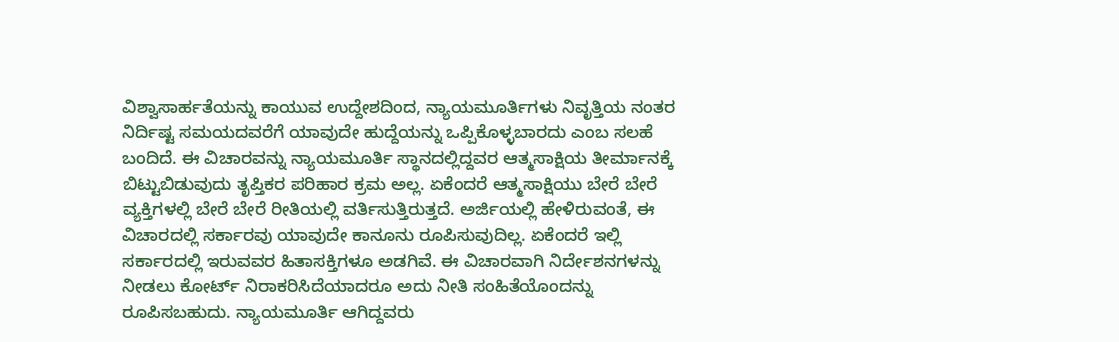ವಿಶ್ವಾಸಾರ್ಹತೆಯನ್ನು ಕಾಯುವ ಉದ್ದೇಶದಿಂದ, ನ್ಯಾಯಮೂರ್ತಿಗಳು ನಿವೃತ್ತಿಯ ನಂತರ ನಿರ್ದಿಷ್ಟ ಸಮಯದವರೆಗೆ ಯಾವುದೇ ಹುದ್ದೆಯನ್ನು ಒಪ್ಪಿಕೊಳ್ಳಬಾರದು ಎಂಬ ಸಲಹೆ ಬಂದಿದೆ. ಈ ವಿಚಾರವನ್ನು ನ್ಯಾಯಮೂರ್ತಿ ಸ್ಥಾನದಲ್ಲಿದ್ದವರ ಆತ್ಮಸಾಕ್ಷಿಯ ತೀರ್ಮಾನಕ್ಕೆ ಬಿಟ್ಟುಬಿಡುವುದು ತೃಪ್ತಿಕರ ಪರಿಹಾರ ಕ್ರಮ ಅಲ್ಲ. ಏಕೆಂದರೆ ಆತ್ಮಸಾಕ್ಷಿಯು ಬೇರೆ ಬೇರೆ ವ್ಯಕ್ತಿಗಳಲ್ಲಿ ಬೇರೆ ಬೇರೆ ರೀತಿಯಲ್ಲಿ ವರ್ತಿಸುತ್ತಿರುತ್ತದೆ. ಅರ್ಜಿಯಲ್ಲಿ ಹೇಳಿರುವಂತೆ, ಈ ವಿಚಾರದಲ್ಲಿ ಸರ್ಕಾರವು ಯಾವುದೇ ಕಾನೂನು ರೂಪಿಸುವುದಿಲ್ಲ. ಏಕೆಂದರೆ ಇಲ್ಲಿ ಸರ್ಕಾರದಲ್ಲಿ ಇರುವವರ ಹಿತಾಸಕ್ತಿಗಳೂ ಅಡಗಿವೆ. ಈ ವಿಚಾರವಾಗಿ ನಿರ್ದೇಶನಗಳನ್ನು ನೀಡಲು ಕೋರ್ಟ್‌ ನಿರಾಕರಿಸಿದೆಯಾದರೂ ಅದು ನೀತಿ ಸಂಹಿತೆಯೊಂದನ್ನು ರೂಪಿಸಬಹುದು. ನ್ಯಾಯಮೂರ್ತಿ ಆಗಿದ್ದವರು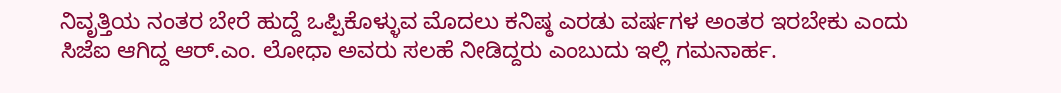ನಿವೃತ್ತಿಯ ನಂತರ ಬೇರೆ ಹುದ್ದೆ ಒಪ್ಪಿಕೊಳ್ಳುವ ಮೊದಲು ಕನಿಷ್ಠ ಎರಡು ವರ್ಷಗಳ ಅಂತರ ಇರಬೇಕು ಎಂದು ಸಿಜೆಐ ಆಗಿದ್ದ ಆರ್‌.ಎಂ. ಲೋಧಾ ಅವರು ಸಲಹೆ ನೀಡಿದ್ದರು ಎಂಬುದು ಇಲ್ಲಿ ಗಮನಾರ್ಹ.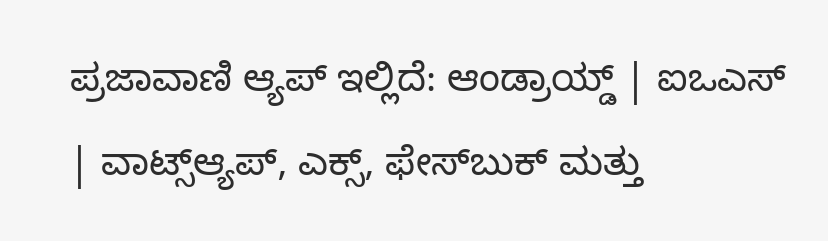ಪ್ರಜಾವಾಣಿ ಆ್ಯಪ್ ಇಲ್ಲಿದೆ: ಆಂಡ್ರಾಯ್ಡ್ | ಐಒಎಸ್ | ವಾಟ್ಸ್ಆ್ಯಪ್, ಎಕ್ಸ್, ಫೇಸ್‌ಬುಕ್ ಮತ್ತು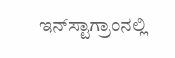ಇನ್‌ಸ್ಟಾಗ್ರಾಂನಲ್ಲಿ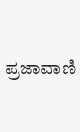ಪ್ರಜಾವಾಣಿ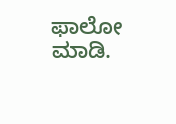ಫಾಲೋ ಮಾಡಿ.